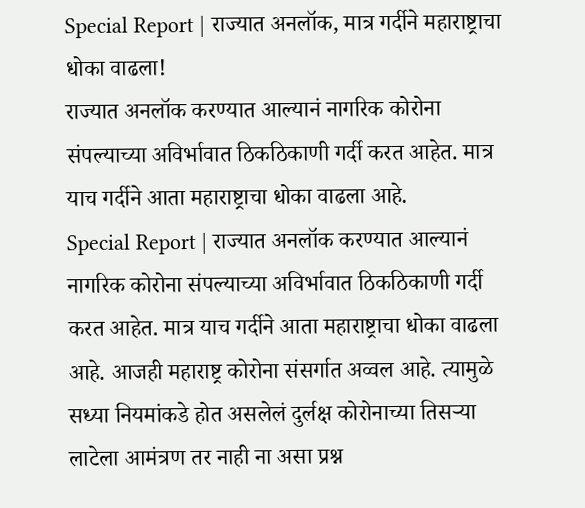Special Report | राज्यात अनलॉक, मात्र गर्दीने महाराष्ट्राचा धोका वाढला!
राज्यात अनलॉक करण्यात आल्यानं नागरिक कोरोना संपल्याच्या अविर्भावात ठिकठिकाणी गर्दी करत आहेत. मात्र याच गर्दीने आता महाराष्ट्राचा धोका वाढला आहे.
Special Report | राज्यात अनलॉक करण्यात आल्यानं नागरिक कोरोना संपल्याच्या अविर्भावात ठिकठिकाणी गर्दी करत आहेत. मात्र याच गर्दीने आता महाराष्ट्राचा धोका वाढला आहे. आजही महाराष्ट्र कोरोना संसर्गात अव्वल आहे. त्यामुळे सध्या नियमांकडे होत असलेलं दुर्लक्ष कोरोनाच्या तिसऱ्या लाटेला आमंत्रण तर नाही ना असा प्रश्न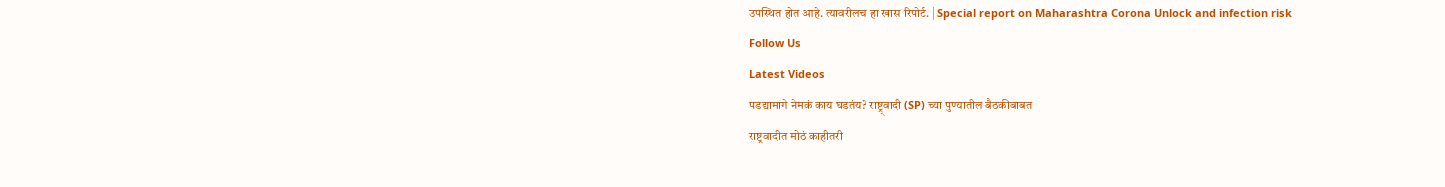उपस्थित होत आहे. त्यावरीलच हा खास रिपोर्ट. | Special report on Maharashtra Corona Unlock and infection risk
Follow Us
Latest Videos
पडद्यामागे नेमकं काय घडतंय? राष्ट्र्वादी (SP) च्या पुण्यातील बैठकीबाबत
राष्ट्रवादीत मोठं काहीतरी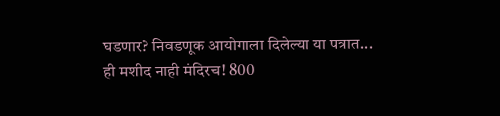घडणार? निवडणूक आयोगाला दिलेल्या या पत्रात...
ही मशीद नाही मंदिरच! 800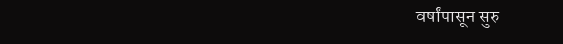वर्षांपासून सुरु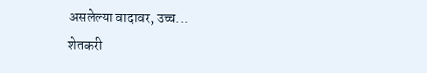असलेल्या वादावर, उच्च...
शेतकरी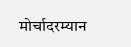मोर्चादरम्यान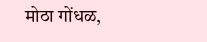मोठा गोंधळ,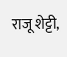राजू शेट्टी,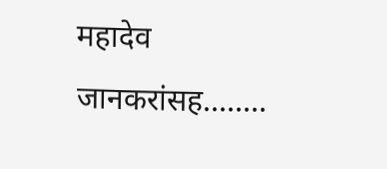महादेव जानकरांसह........